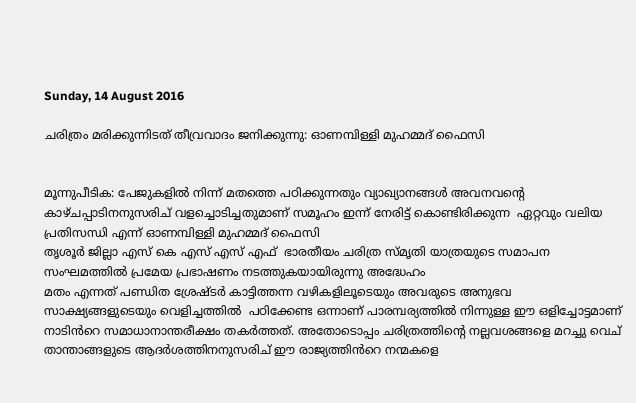Sunday, 14 August 2016

ചരിത്രം മരിക്കുന്നിടത് തീവ്രവാദം ജനിക്കുന്നു: ഓണമ്പിള്ളി മുഹമ്മദ് ഫൈസി


മൂന്നുപീടിക: പേജുകളിൽ നിന്ന് മതത്തെ പഠിക്കുന്നതും വ്യാഖ്യാനങ്ങൾ അവനവന്റെ കാഴ്ചപ്പാടിനനുസരിച് വളച്ചൊടിച്ചതുമാണ് സമൂഹം ഇന്ന് നേരിട്ട് കൊണ്ടിരിക്കുന്ന  ഏറ്റവും വലിയ പ്രതിസന്ധി എന്ന് ഓണമ്പിള്ളി മുഹമ്മദ് ഫൈസി
തൃശൂർ ജില്ലാ എസ് കെ എസ് എസ് എഫ്  ഭാരതീയം ചരിത്ര സ്‌മൃതി യാത്രയുടെ സമാപന സംഘമത്തിൽ പ്രമേയ പ്രഭാഷണം നടത്തുകയായിരുന്നു അദ്ധേഹം
മതം എന്നത് പണ്ഡിത ശ്രേഷ്ടർ കാട്ടിത്തന്ന വഴികളിലൂടെയും അവരുടെ അനുഭവ സാക്ഷ്യങ്ങളുടെയും വെളിച്ചത്തിൽ  പഠിക്കേണ്ട ഒന്നാണ് പാരമ്പര്യത്തിൽ നിന്നുള്ള ഈ ഒളിച്ചോട്ടമാണ് നാടിൻറെ സമാധാനാന്തരീക്ഷം തകർത്തത്. അതോടൊപ്പം ചരിത്രത്തിന്റെ നല്ലവശങ്ങളെ മറച്ചു വെച് താന്താങ്ങളുടെ ആദർശത്തിനനുസരിച് ഈ രാജ്യത്തിൻറെ നന്മകളെ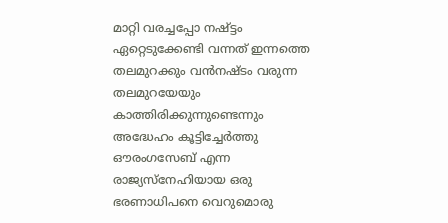മാറ്റി വരച്ചപ്പോ നഷ്ട്ടം ഏറ്റെടുക്കേണ്ടി വന്നത് ഇന്നത്തെ തലമുറക്കും വൻനഷ്ടം വരുന്ന തലമുറയേയും കാത്തിരിക്കുന്നുണ്ടെന്നും അദ്ധേഹം കൂട്ടിച്ചേർത്തു
ഔരംഗസേബ് എന്ന രാജ്യസ്നേഹിയായ ഒരു ഭരണാധിപനെ വെറുമൊരു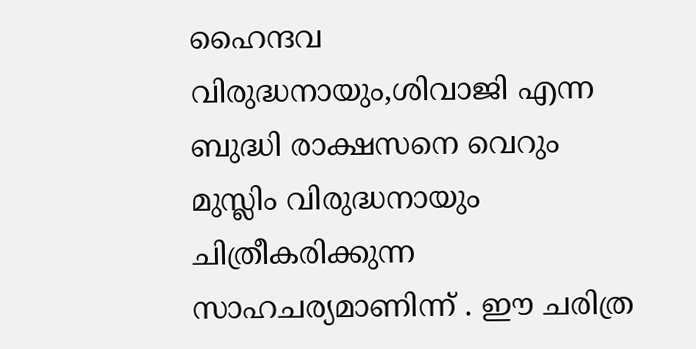ഹൈന്ദവ വിരുദ്ധനായും,ശിവാജി എന്ന ബുദ്ധി രാക്ഷസനെ വെറും മുസ്ലിം വിരുദ്ധനായും ചിത്രീകരിക്കുന്ന സാഹചര്യമാണിന്ന് . ഈ ചരിത്ര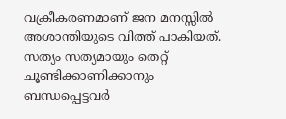വക്രീകരണമാണ് ജന മനസ്സിൽ അശാന്തിയുടെ വിത്ത് പാകിയത്. സത്യം സത്യമായും തെറ്റ് ചൂണ്ടിക്കാണിക്കാനും ബന്ധപ്പെട്ടവർ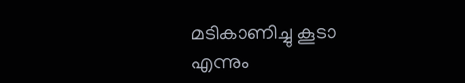മടികാണിച്ചു കൂടാ എന്നും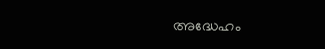അദ്ധേഹം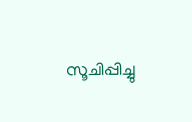സൂചിപ്പിച്ചു